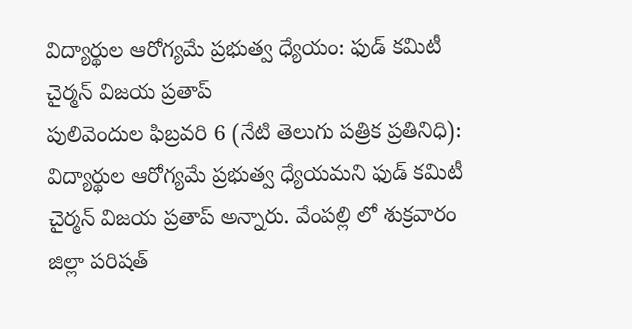విద్యార్థుల ఆరోగ్యమే ప్రభుత్వ ధ్యేయం: ఫుడ్ కమిటీ చైర్మన్ విజయ ప్రతాప్
పులివెందుల ఫిబ్రవరి 6 (నేటి తెలుగు పత్రిక ప్రతినిధి): విద్యార్థుల ఆరోగ్యమే ప్రభుత్వ ధ్యేయమని ఫుడ్ కమిటీ చైర్మన్ విజయ ప్రతాప్ అన్నారు. వేంపల్లి లో శుక్రవారం జిల్లా పరిషత్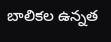బాలికల ఉన్నత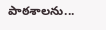పాఠశాలను...